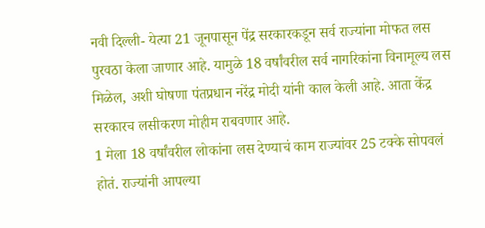नवी दिल्ली- येत्या 21 जूनपासून पेंद्र सरकारकडून सर्व राज्यांना मोफत लस पुरवठा केला जाणार आहे. यामुळे 18 वर्षांवरील सर्व नागरिकांना विनामूल्य लस मिळेल, अशी घोषणा पंतप्रधान नरेंद्र मोदी यांनी काल केली आहे. आता केंद्र सरकारच लसीकरण मोहीम राबवणार आहे.
1 मेला 18 वर्षांवरील लोकांना लस देण्याचं काम राज्यांवर 25 टक्के सोपवलं होतं. राज्यांनी आपल्या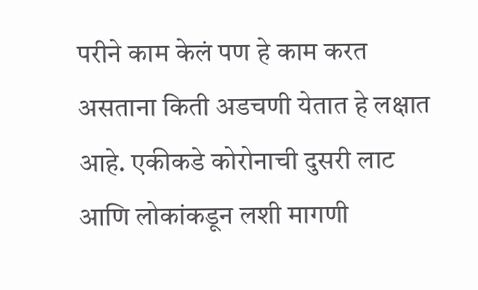परीने काम केलं पण हे काम करत असताना किती अडचणी येतात हे लक्षात आहे. एकीकडे कोरोनाची दुसरी लाट आणि लोकांकडून लशी मागणी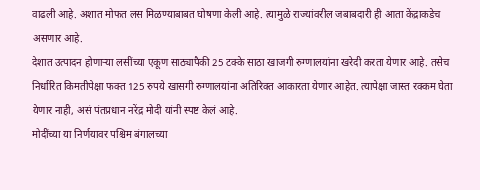वाढली आहे. अशात मोफत लस मिळण्याबाबत घोषणा केली आहे. त्यामुळे राज्यांवरील जबाबदारी ही आता केंद्राकडेच असणार आहे.
देशात उत्पादन होणाऱ्या लसींच्या एकूण साठ्यापैकी 25 टक्के साठा खाजगी रुग्णालयांना खरेदी करता येणार आहे. तसेच निर्धारित किमतीपेक्षा फक्त 125 रुपये खासगी रुग्णालयांना अतिरिक्त आकारता येणार आहेत. त्यापेक्षा जास्त रक्कम घेता येणार नाही, असं पंतप्रधान नरेंद्र मोदी यांनी स्पष्ट केलं आहे.
मोदींच्या या निर्णयावर पश्चिम बंगालच्या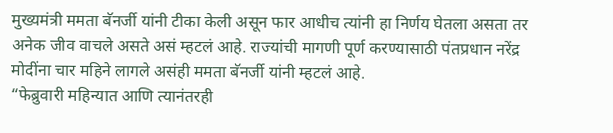मुख्यमंत्री ममता बॅनर्जी यांनी टीका केली असून फार आधीच त्यांनी हा निर्णय घेतला असता तर अनेक जीव वाचले असते असं म्हटलं आहे. राज्यांची मागणी पूर्ण करण्यासाठी पंतप्रधान नरेंद्र मोदींना चार महिने लागले असंही ममता बॅनर्जी यांनी म्हटलं आहे.
“फेब्रुवारी महिन्यात आणि त्यानंतरही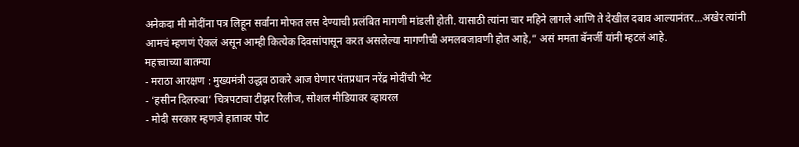अनेकदा मी मोदींना पत्र लिहून सर्वांना मोफत लस देण्याची प्रलंबित मागणी मांडली होती. यासाठी त्यांना चार महिने लागले आणि ते देखील दबाव आल्यानंतर…अखेर त्यांनी आमचं म्हणणं ऐकलं असून आम्ही कित्येक दिवसांपासून करत असलेल्या मागणीची अमलबजावणी होत आहे,” असं ममता बॅनर्जी यांनी म्हटलं आहे.
महत्त्वाच्या बातम्या
- मराठा आरक्षण : मुख्यमंत्री उद्धव ठाकरे आज घेणार पंतप्रधान नरेंद्र मोदींची भेट
- ‘हसीन दिलरुबा’ चित्रपटाचा टीझर रिलीज, सोशल मीडियावर व्हायरल
- मोदी सरकार म्हणजे हातावर पोट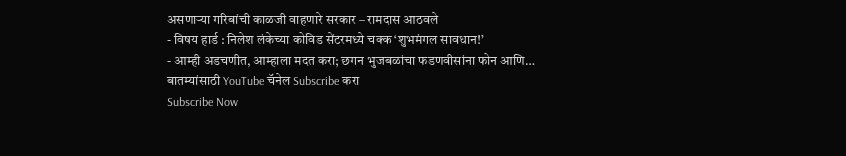असणाऱ्या गरिबांची काळजी वाहणारे सरकार – रामदास आठवले
- विषय हार्ड : निलेश लंकेच्या कोविड सेंटरमध्ये चक्क ‘शुभमंगल सावधान!’
- आम्ही अडचणीत, आम्हाला मदत करा; छगन भुजबळांचा फडणवीसांना फोन आणि…
बातम्यांसाठी YouTube चॅनेल Subscribe करा
Subscribe Now